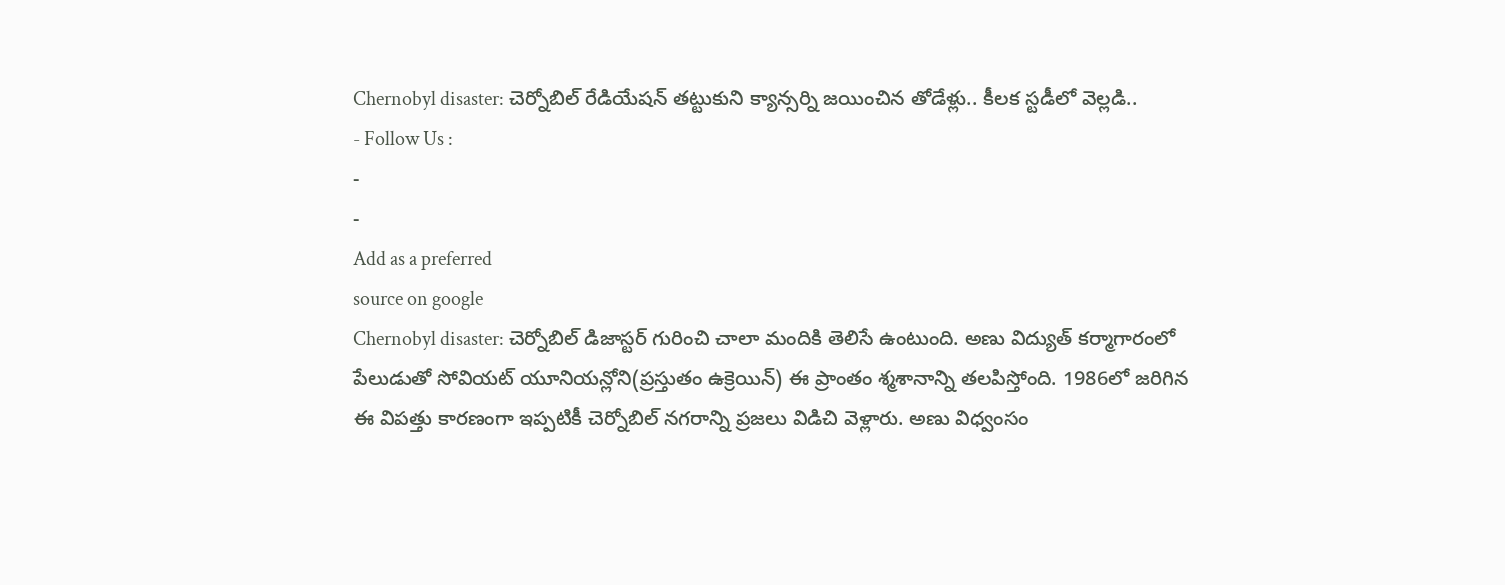Chernobyl disaster: చెర్నోబిల్ రేడియేషన్ తట్టుకుని క్యాన్సర్ని జయించిన తోడేళ్లు.. కీలక స్టడీలో వెల్లడి..
- Follow Us :
-
-
Add as a preferred
source on google
Chernobyl disaster: చెర్నోబిల్ డిజాస్టర్ గురించి చాలా మందికి తెలిసే ఉంటుంది. అణు విద్యుత్ కర్మాగారంలో పేలుడుతో సోవియట్ యూనియన్లోని(ప్రస్తుతం ఉక్రెయిన్) ఈ ప్రాంతం శ్మశానాన్ని తలపిస్తోంది. 1986లో జరిగిన ఈ విపత్తు కారణంగా ఇప్పటికీ చెర్నోబిల్ నగరాన్ని ప్రజలు విడిచి వెళ్లారు. అణు విధ్వంసం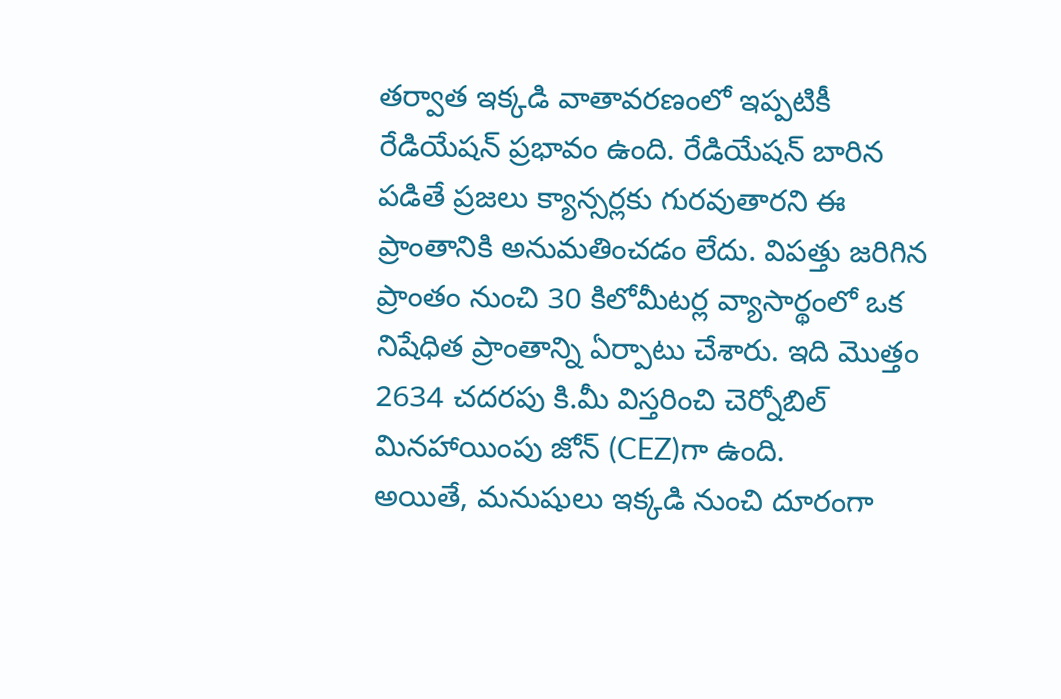తర్వాత ఇక్కడి వాతావరణంలో ఇప్పటికీ రేడియేషన్ ప్రభావం ఉంది. రేడియేషన్ బారిన పడితే ప్రజలు క్యాన్సర్లకు గురవుతారని ఈ ప్రాంతానికి అనుమతించడం లేదు. విపత్తు జరిగిన ప్రాంతం నుంచి 30 కిలోమీటర్ల వ్యాసార్థంలో ఒక నిషేధిత ప్రాంతాన్ని ఏర్పాటు చేశారు. ఇది మొత్తం 2634 చదరపు కి.మీ విస్తరించి చెర్నోబిల్ మినహాయింపు జోన్ (CEZ)గా ఉంది.
అయితే, మనుషులు ఇక్కడి నుంచి దూరంగా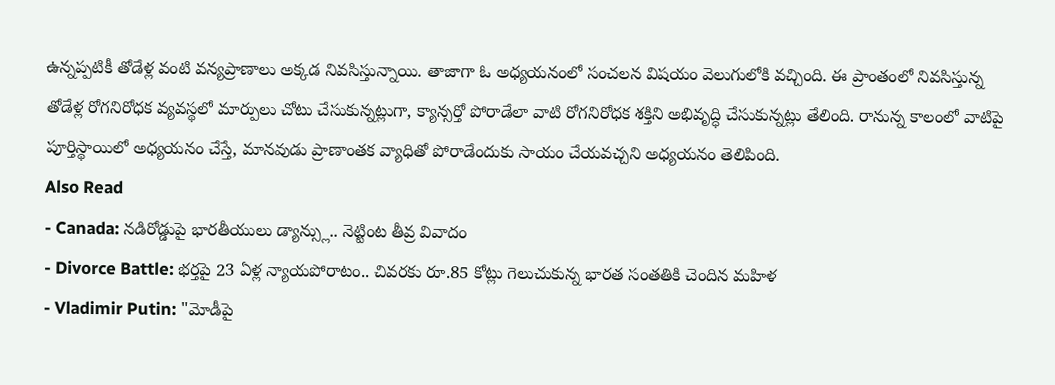ఉన్నప్పటికీ తోడేళ్ల వంటి వన్యప్రాణాలు అక్కడ నివసిస్తున్నాయి. తాజాగా ఓ అధ్యయనంలో సంచలన విషయం వెలుగులోకి వచ్చింది. ఈ ప్రాంతంలో నివసిస్తున్న తోడేళ్ల రోగనిరోధక వ్యవస్థలో మార్పులు చోటు చేసుకున్నట్లుగా, క్యాన్సర్తో పోరాడేలా వాటి రోగనిరోధక శక్తిని అభివృద్ధి చేసుకున్నట్లు తేలింది. రానున్న కాలంలో వాటిపై పూర్తిస్థాయిలో అధ్యయనం చేస్తే, మానవుడు ప్రాణాంతక వ్యాధితో పోరాడేందుకు సాయం చేయవచ్చని అధ్యయనం తెలిపింది.
Also Read
- Canada: నడిరోడ్డుపై భారతీయులు డ్యాన్స్లు.. నెట్టింట తీవ్ర వివాదం
- Divorce Battle: భర్తపై 23 ఏళ్ల న్యాయపోరాటం.. చివరకు రూ.85 కోట్లు గెలుచుకున్న భారత సంతతికి చెందిన మహిళ
- Vladimir Putin: "మోడీపై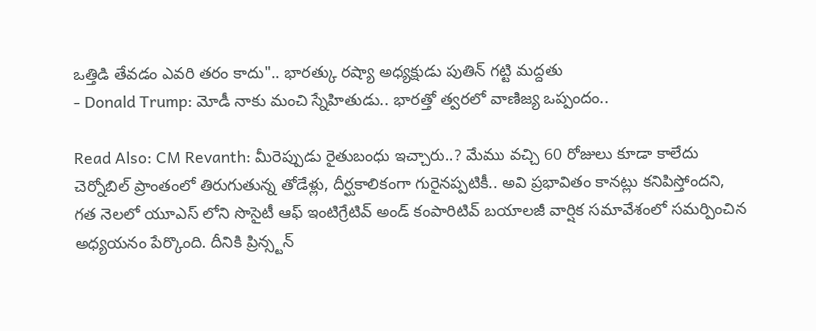ఒత్తిడి తేవడం ఎవరి తరం కాదు".. భారత్కు రష్యా అధ్యక్షుడు పుతిన్ గట్టి మద్దతు
- Donald Trump: మోడీ నాకు మంచి స్నేహితుడు.. భారత్తో త్వరలో వాణిజ్య ఒప్పందం..

Read Also: CM Revanth: మీరెప్పుడు రైతుబంధు ఇచ్చారు..? మేము వచ్చి 60 రోజులు కూడా కాలేదు
చెర్నోబిల్ ప్రాంతంలో తిరుగుతున్న తోడేళ్లు, దీర్ఘకాలికంగా గురైనప్పటికీ.. అవి ప్రభావితం కానట్లు కనిపిస్తోందని, గత నెలలో యూఎస్ లోని సొసైటీ ఆఫ్ ఇంటిగ్రేటివ్ అండ్ కంపారిటివ్ బయాలజీ వార్షిక సమావేశంలో సమర్పించిన అధ్యయనం పేర్కొంది. దీనికి ప్రిన్స్టన్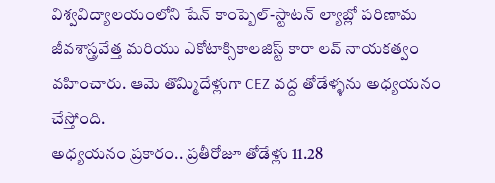విశ్వవిద్యాలయంలోని షేన్ కాంప్బెల్-స్టాటన్ ల్యాబ్లో పరిణామ జీవశాస్త్రవేత్త మరియు ఎకోటాక్సికాలజిస్ట్ కారా లవ్ నాయకత్వం వహించారు. ఆమె తొమ్మిదేళ్లుగా CEZ వద్ద తోడేళ్ళను అధ్యయనం చేస్తోంది.
అధ్యయనం ప్రకారం.. ప్రతీరోజూ తోడేళ్లు 11.28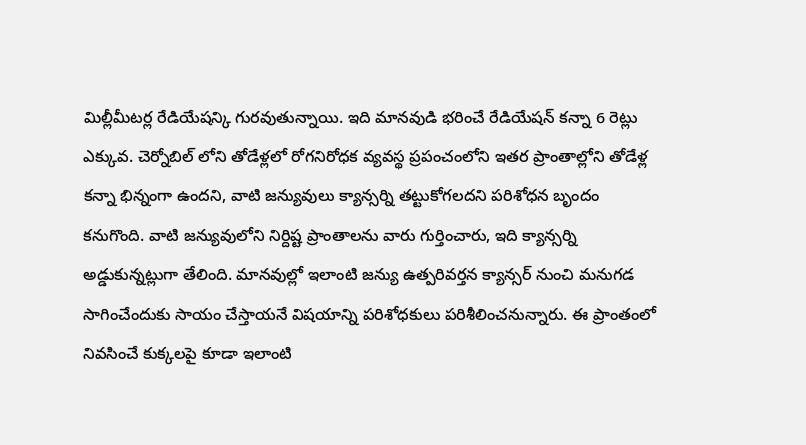మిల్లీమీటర్ల రేడియేషన్కి గురవుతున్నాయి. ఇది మానవుడి భరించే రేడియేషన్ కన్నా 6 రెట్లు ఎక్కువ. చెర్నోబిల్ లోని తోడేళ్లలో రోగనిరోధక వ్యవస్థ ప్రపంచంలోని ఇతర ప్రాంతాల్లోని తోడేళ్ల కన్నా భిన్నంగా ఉందని, వాటి జన్యువులు క్యాన్సర్ని తట్టుకోగలదని పరిశోధన బృందం కనుగొంది. వాటి జన్యువులోని నిర్దిష్ట ప్రాంతాలను వారు గుర్తించారు, ఇది క్యాన్సర్ని అడ్డుకున్నట్లుగా తేలింది. మానవుల్లో ఇలాంటి జన్యు ఉత్పరివర్తన క్యాన్సర్ నుంచి మనుగడ సాగించేందుకు సాయం చేస్తాయనే విషయాన్ని పరిశోధకులు పరిశీలించనున్నారు. ఈ ప్రాంతంలో నివసించే కుక్కలపై కూడా ఇలాంటి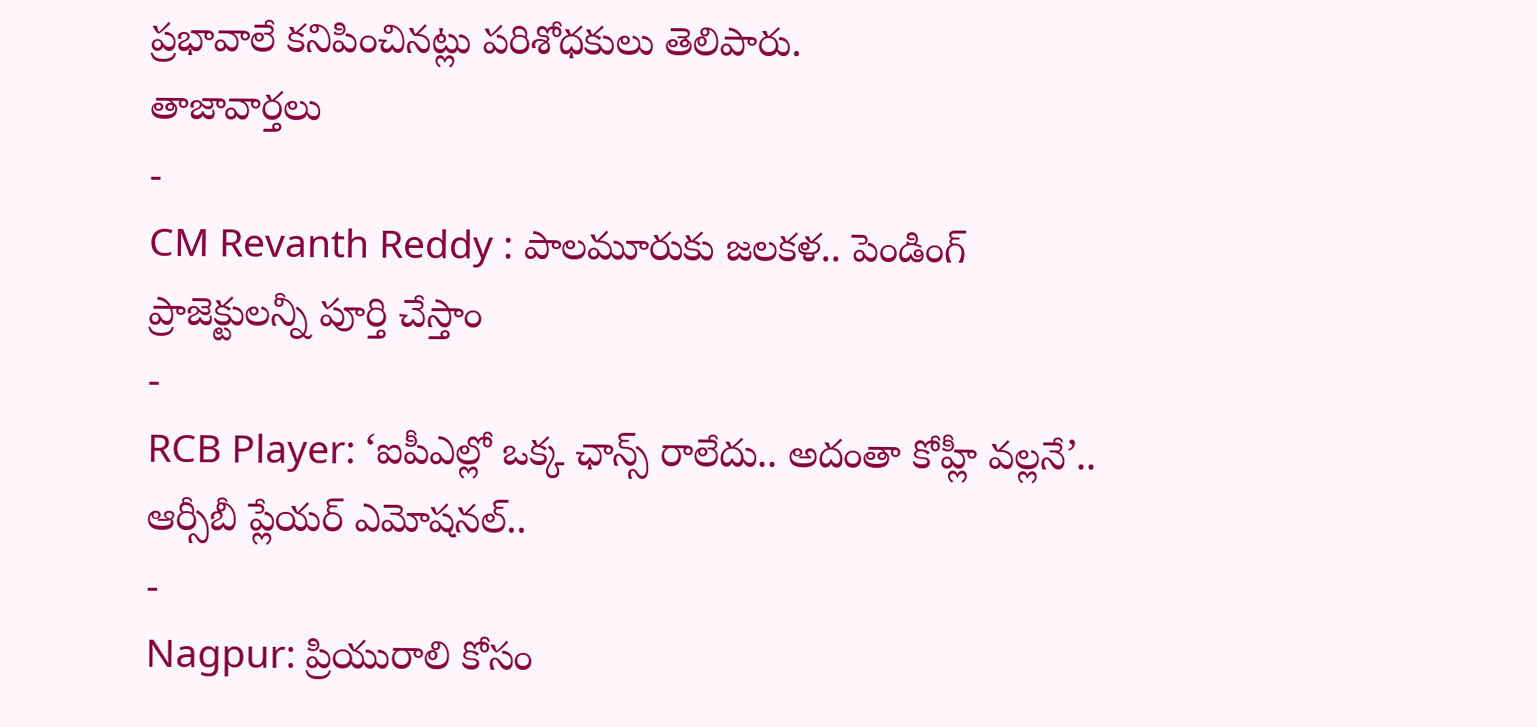ప్రభావాలే కనిపించినట్లు పరిశోధకులు తెలిపారు.
తాజావార్తలు
-
CM Revanth Reddy : పాలమూరుకు జలకళ.. పెండింగ్ ప్రాజెక్టులన్నీ పూర్తి చేస్తాం
-
RCB Player: ‘ఐపీఎల్లో ఒక్క ఛాన్స్ రాలేదు.. అదంతా కోహ్లీ వల్లనే’.. ఆర్సీబీ ప్లేయర్ ఎమోషనల్..
-
Nagpur: ప్రియురాలి కోసం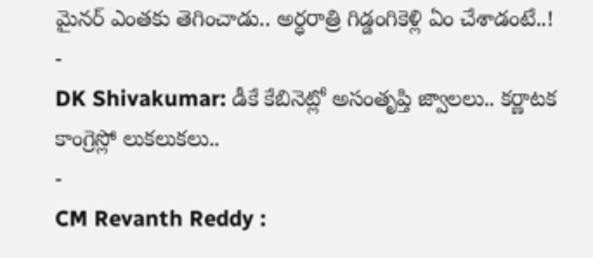మైనర్ ఎంతకు తెగించాడు.. అర్ధరాత్రి గిడ్డంగికెళ్లి ఏం చేశాడంటే..!
-
DK Shivakumar: డీకే కేబినెట్లో అసంతృప్తి జ్వాలలు.. కర్ణాటక కాంగ్రెస్లో లుకలుకలు..
-
CM Revanth Reddy :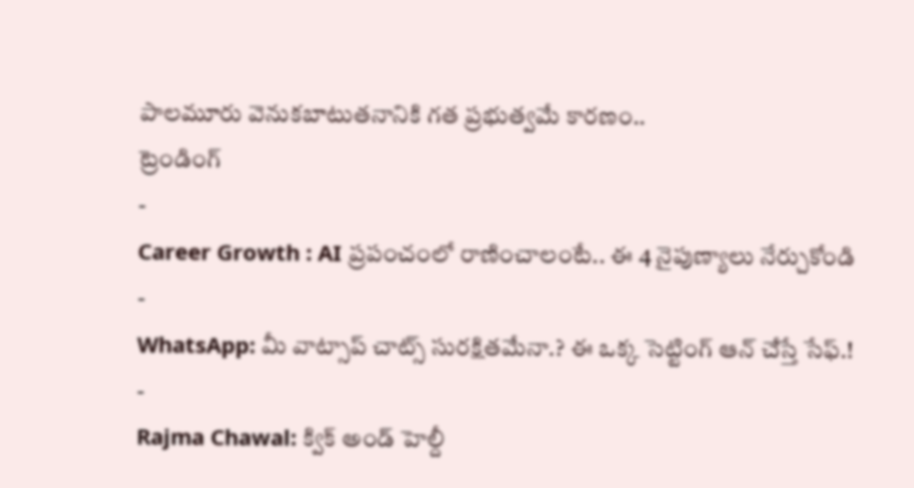పాలమూరు వెనుకబాటుతనానికి గత ప్రభుత్వమే కారణం..
ట్రెండింగ్
-
Career Growth : AI ప్రపంచంలో రాణించాలంటే.. ఈ 4 నైపుణ్యాలు నేర్చుకోండి
-
WhatsApp: మీ వాట్సాప్ చాట్స్ సురక్షితమేనా.? ఈ ఒక్క సెట్టింగ్ ఆన్ చేస్తే సేఫ్.!
-
Rajma Chawal: క్విక్ అండ్ హెల్దీ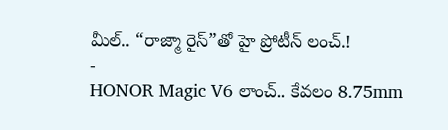మీల్.. “రాజ్మా రైస్”తో హై ప్రోటీన్ లంచ్.!
-
HONOR Magic V6 లాంచ్.. కేవలం 8.75mm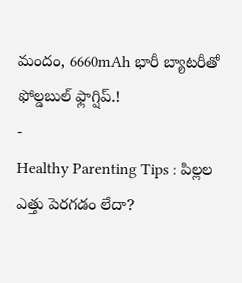మందం, 6660mAh భారీ బ్యాటరీతో ఫోల్డబుల్ ఫ్లాగ్షిప్.!
-
Healthy Parenting Tips : పిల్లల ఎత్తు పెరగడం లేదా?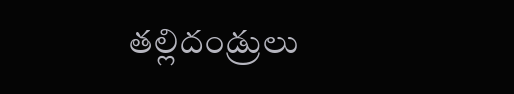తల్లిదండ్రులు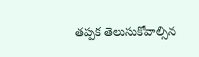తప్పక తెలుసుకోవాల్సిన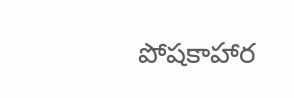పోషకాహార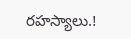రహస్యాలు.!